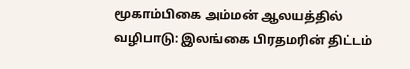மூகாம்பிகை அம்மன் ஆலயத்தில் வழிபாடு: இலங்கை பிரதமரின் திட்டம்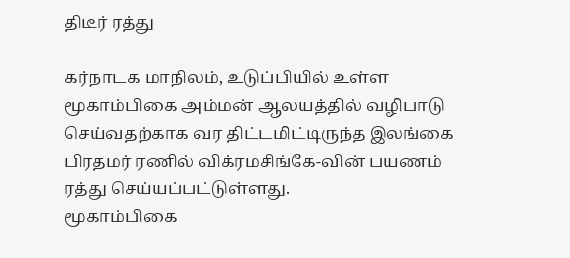திடீர் ரத்து

கர்நாடக மாநிலம், உடுப்பியில் உள்ள மூகாம்பிகை அம்மன் ஆலயத்தில் வழிபாடு செய்வதற்காக வர திட்டமிட்டிருந்த இலங்கை பிரதமர் ரணில் விக்ரமசிங்கே-வின் பயணம் ரத்து செய்யப்பட்டுள்ளது.
மூகாம்பிகை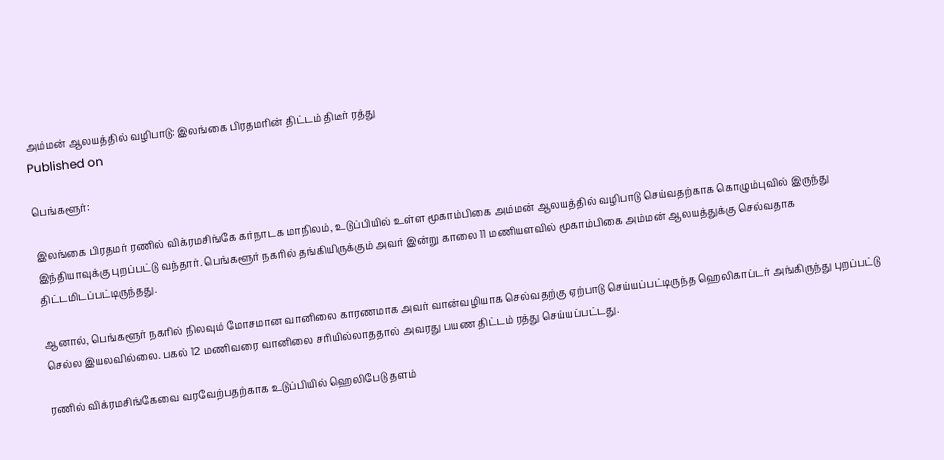அம்மன் ஆலயத்தில் வழிபாடு: இலங்கை பிரதமரின் திட்டம் திடீர் ரத்து
Published on

பெங்களூர்:

இலங்கை பிரதமர் ரணில் விக்ரமசிங்கே கர்நாடக மாநிலம், உடுப்பியில் உள்ள மூகாம்பிகை அம்மன் ஆலயத்தில் வழிபாடு செய்வதற்காக கொழும்புவில் இருந்து இந்தியாவுக்கு புறப்பட்டு வந்தார். பெங்களூர் நகரில் தங்கியிருக்கும் அவர் இன்று காலை 11 மணியளவில் மூகாம்பிகை அம்மன் ஆலயத்துக்கு செல்வதாக திட்டமிடப்பட்டிருந்தது.

ஆனால், பெங்களூர் நகரில் நிலவும் மோசமான வானிலை காரணமாக அவர் வான்வழியாக செல்வதற்கு ஏற்பாடு செய்யப்பட்டிருந்த ஹெலிகாப்டர் அங்கிருந்து புறப்பட்டு செல்ல இயலவில்லை. பகல் 12 மணிவரை வானிலை சரியில்லாததால் அவரது பயண திட்டம் ரத்து செய்யப்பட்டது.

ரணில் விக்ரமசிங்கேவை வரவேற்பதற்காக உடுப்பியில் ஹெலிபேடு தளம்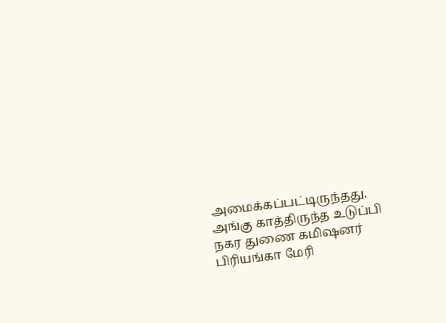அமைக்கப்பட்டிருந்தது. அங்கு காத்திருந்த உடுப்பி நகர துணை கமிஷனர் பிரியங்கா மேரி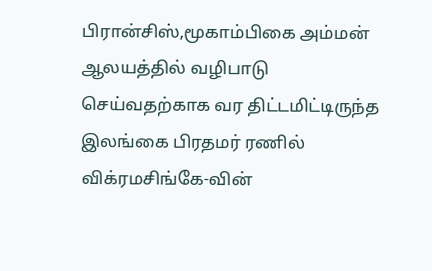பிரான்சிஸ்,மூகாம்பிகை அம்மன் ஆலயத்தில் வழிபாடு செய்வதற்காக வர திட்டமிட்டிருந்த இலங்கை பிரதமர் ரணில் விக்ரமசிங்கே-வின்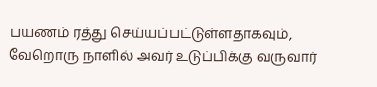பயணம் ரத்து செய்யப்பட்டுள்ளதாகவும், வேறொரு நாளில் அவர் உடுப்பிக்கு வருவார்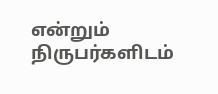என்றும் நிருபர்களிடம்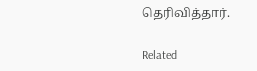தெரிவித்தார்.

Related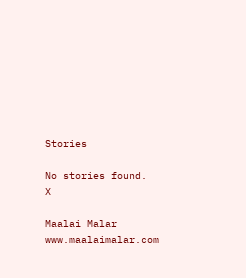Stories

No stories found.
X

Maalai Malar
www.maalaimalar.com